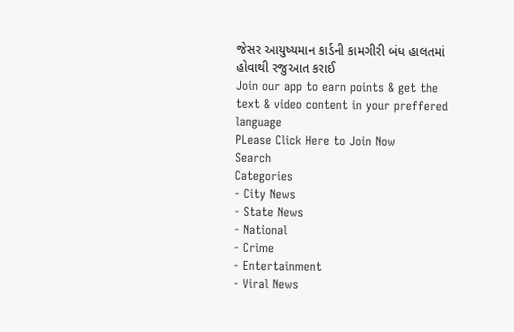જેસર આયુષ્યમાન કાર્ડની કામગીરી બંધ હાલતમાં હોવાથી રજુઆત કરાઈ
Join our app to earn points & get the text & video content in your preffered language
PLease Click Here to Join Now
Search
Categories
- City News
- State News
- National
- Crime
- Entertainment
- Viral News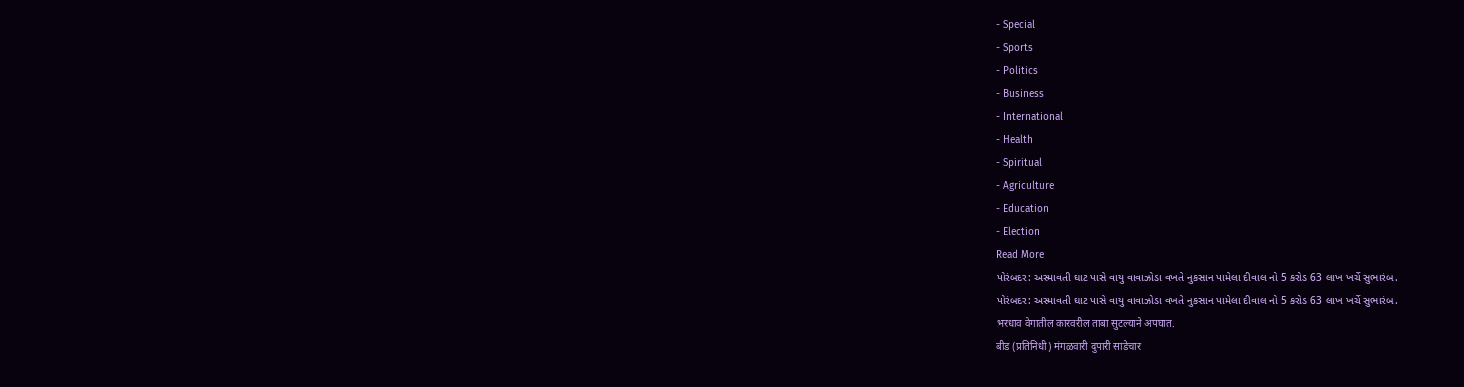- Special
- Sports
- Politics
- Business
- International
- Health
- Spiritual
- Agriculture
- Education
- Election
Read More
પોરંબદર: અસ્માવતી ઘાટ પાસે વાયુ વાવાઝોડા વખતે નુકસાન પામેલા દીવાલ નો 5 કરોડ 63 લાખ ખર્ચે સુભારંબ.
પોરંબદર: અસ્માવતી ઘાટ પાસે વાયુ વાવાઝોડા વખતે નુકસાન પામેલા દીવાલ નો 5 કરોડ 63 લાખ ખર્ચે સુભારંબ.
भरधाव वेगातील कारवरील ताबा सुटल्याने अपघात.
बीड (प्रतिनिधी) मंगळवारी दुपारी साडेचार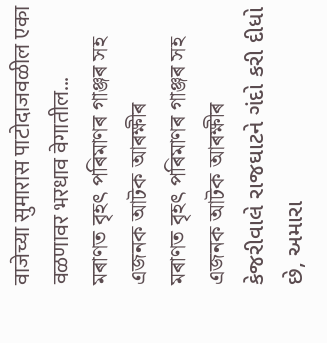वाजेच्या सुमारास पाटोदाजवळील एका वळणावर भरधाव वेगातील...
মৰাণত বৃহৎ পৰিমাণৰ গাঞ্জৰ সহ এজনক আটক আৰক্ষীৰ
মৰাণত বৃহৎ পৰিমাণৰ গাঞ্জৰ সহ এজনক আটক আৰক্ষীৰ
કેજરીવાલે રાજઘાટને ગંદો કરી દીધો છે, અમારા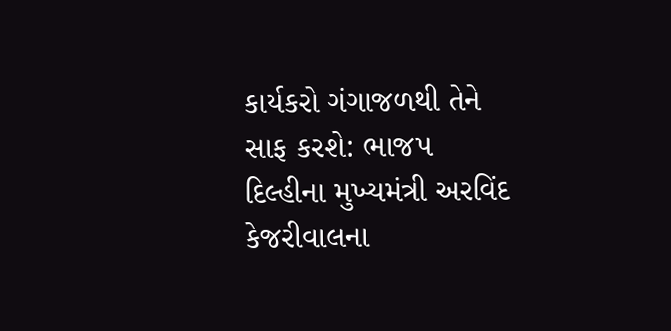કાર્યકરો ગંગાજળથી તેને સાફ કરશે: ભાજપ
દિલ્હીના મુખ્યમંત્રી અરવિંદ કેજરીવાલના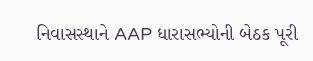નિવાસસ્થાને AAP ધારાસભ્યોની બેઠક પૂરી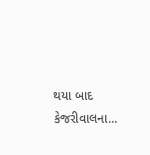થયા બાદ કેજરીવાલના...